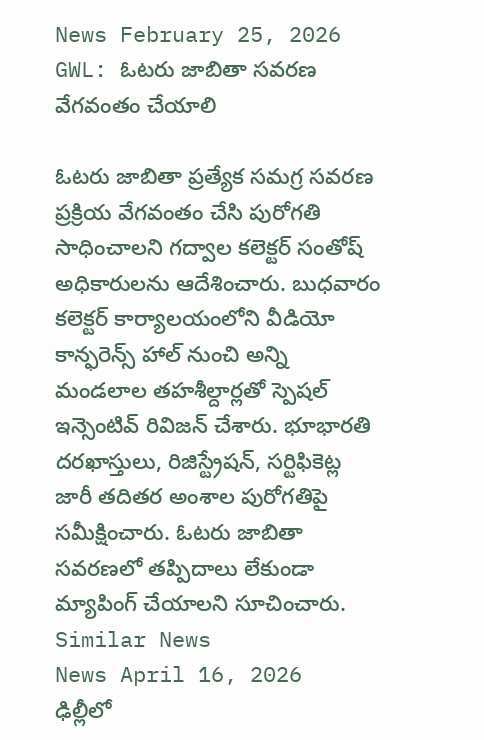News February 25, 2026
GWL: ఓటరు జాబితా సవరణ వేగవంతం చేయాలి

ఓటరు జాబితా ప్రత్యేక సమగ్ర సవరణ ప్రక్రియ వేగవంతం చేసి పురోగతి సాధించాలని గద్వాల కలెక్టర్ సంతోష్ అధికారులను ఆదేశించారు. బుధవారం కలెక్టర్ కార్యాలయంలోని వీడియో కాన్ఫరెన్స్ హాల్ నుంచి అన్ని మండలాల తహశీల్దార్లతో స్పెషల్ ఇన్సెంటివ్ రివిజన్ చేశారు. భూభారతి దరఖాస్తులు, రిజిస్ట్రేషన్, సర్టిఫికెట్ల జారీ తదితర అంశాల పురోగతిపై సమీక్షించారు. ఓటరు జాబితా సవరణలో తప్పిదాలు లేకుండా మ్యాపింగ్ చేయాలని సూచించారు.
Similar News
News April 16, 2026
ఢిల్లీలో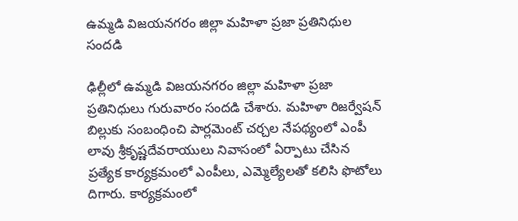ఉమ్మడి విజయనగరం జిల్లా మహిళా ప్రజా ప్రతినిధుల సందడి

ఢిల్లీలో ఉమ్మడి విజయనగరం జిల్లా మహిళా ప్రజా ప్రతినిధులు గురువారం సందడి చేశారు. మహిళా రిజర్వేషన్ బిల్లుకు సంబంధించి పార్లమెంట్ చర్చల నేపథ్యంలో ఎంపీ లావు శ్రీకృష్ణదేవరాయులు నివాసంలో ఏర్పాటు చేసిన ప్రత్యేక కార్యక్రమంలో ఎంపీలు, ఎమ్మెల్యేలతో కలిసి ఫొటోలు దిగారు. కార్యక్రమంలో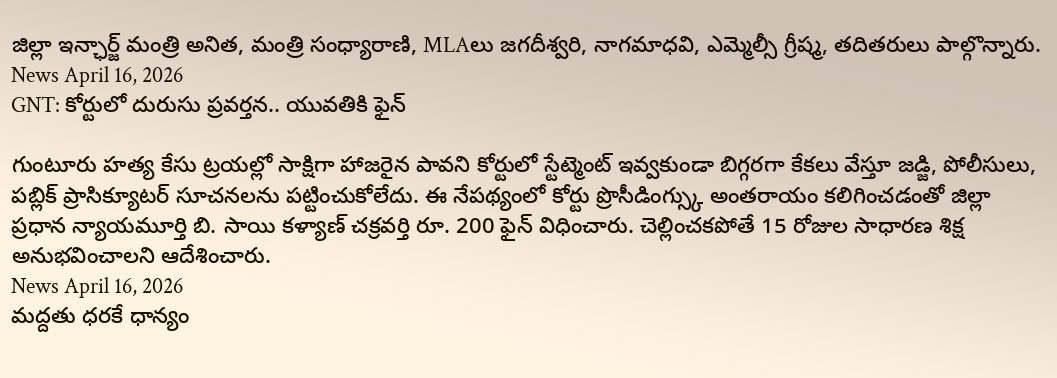జిల్లా ఇన్ఛార్జ్ మంత్రి అనిత, మంత్రి సంధ్యారాణి, MLAలు జగదీశ్వరి, నాగమాధవి, ఎమ్మెల్సీ గ్రీష్మ, తదితరులు పాల్గొన్నారు.
News April 16, 2026
GNT: కోర్టులో దురుసు ప్రవర్తన.. యువతికి ఫైన్

గుంటూరు హత్య కేసు ట్రయల్లో సాక్షిగా హాజరైన పావని కోర్టులో స్టేట్మెంట్ ఇవ్వకుండా బిగ్గరగా కేకలు వేస్తూ జడ్జి, పోలీసులు, పబ్లిక్ ప్రాసిక్యూటర్ సూచనలను పట్టించుకోలేదు. ఈ నేపథ్యంలో కోర్టు ప్రొసీడింగ్స్కు అంతరాయం కలిగించడంతో జిల్లా ప్రధాన న్యాయమూర్తి బి. సాయి కళ్యాణ్ చక్రవర్తి రూ. 200 ఫైన్ విధించారు. చెల్లించకపోతే 15 రోజుల సాధారణ శిక్ష అనుభవించాలని ఆదేశించారు.
News April 16, 2026
మద్దతు ధరకే ధాన్యం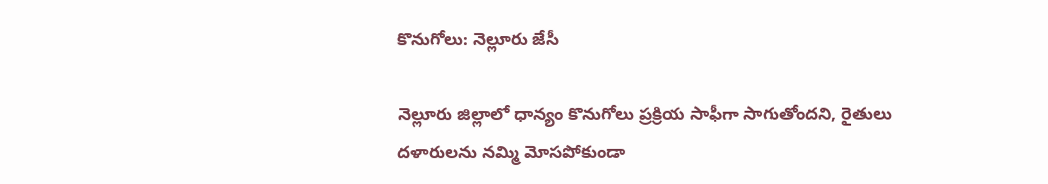కొనుగోలు: నెల్లూరు జేసీ

నెల్లూరు జిల్లాలో ధాన్యం కొనుగోలు ప్రక్రియ సాఫీగా సాగుతోందని, రైతులు దళారులను నమ్మి మోసపోకుండా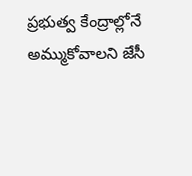ప్రభుత్వ కేంద్రాల్లోనే అమ్ముకోవాలని జేసీ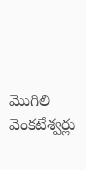మొగిలి వెంకటేశ్వర్లు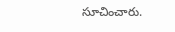సూచించారు.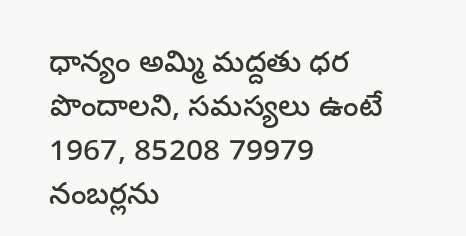ధాన్యం అమ్మి మద్దతు ధర పొందాలని, సమస్యలు ఉంటే 1967, 85208 79979 నంబర్లను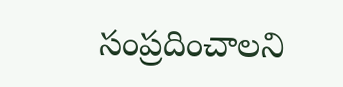సంప్రదించాలని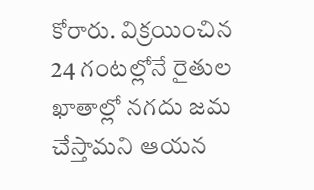కోరారు. విక్రయించిన 24 గంటల్లోనే రైతుల ఖాతాల్లో నగదు జమ చేస్తామని ఆయన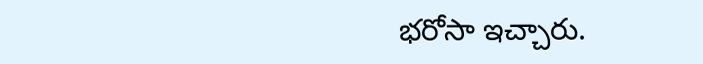భరోసా ఇచ్చారు.